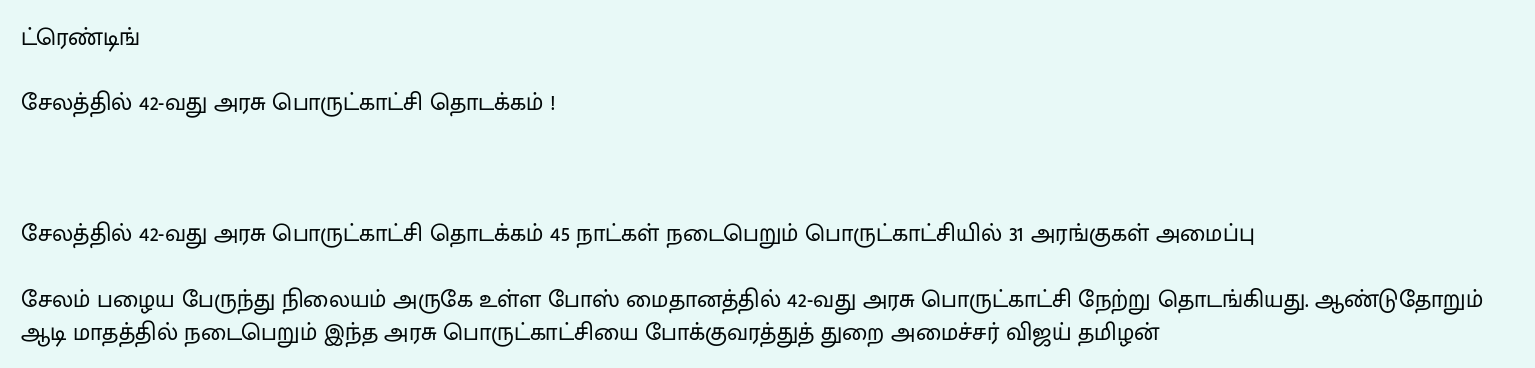ட்ரெண்டிங்

சேலத்தில் 42-வது அரசு பொருட்காட்சி தொடக்கம் !



சேலத்தில் 42-வது அரசு பொருட்காட்சி தொடக்கம் 45 நாட்கள் நடைபெறும் பொருட்காட்சியில் 31 அரங்குகள் அமைப்பு

சேலம் பழைய பேருந்து நிலையம் அருகே உள்ள போஸ் மைதானத்தில் 42-வது அரசு பொருட்காட்சி நேற்று தொடங்கியது. ஆண்டுதோறும் ஆடி மாதத்தில் நடைபெறும் இந்த அரசு பொருட்காட்சியை போக்குவரத்துத் துறை அமைச்சர் விஜய் தமிழன்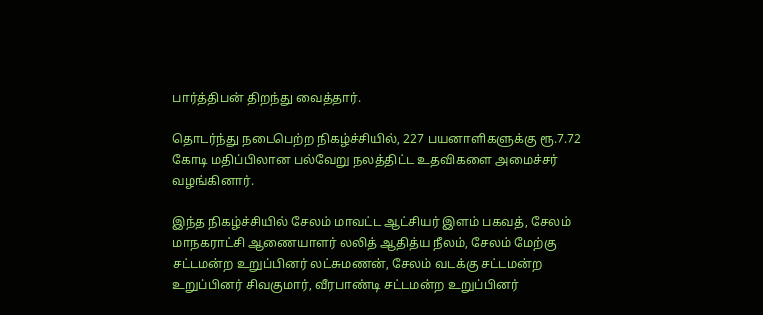பார்த்திபன் திறந்து வைத்தார்.

தொடர்ந்து நடைபெற்ற நிகழ்ச்சியில், 227 பயனாளிகளுக்கு ரூ.7.72 கோடி மதிப்பிலான பல்வேறு நலத்திட்ட உதவிகளை அமைச்சர் வழங்கினார்.

இந்த நிகழ்ச்சியில் சேலம் மாவட்ட ஆட்சியர் இளம் பகவத், சேலம் மாநகராட்சி ஆணையாளர் லலித் ஆதித்ய நீலம், சேலம் மேற்கு சட்டமன்ற உறுப்பினர் லட்சுமணன், சேலம் வடக்கு சட்டமன்ற உறுப்பினர் சிவகுமார், வீரபாண்டி சட்டமன்ற உறுப்பினர்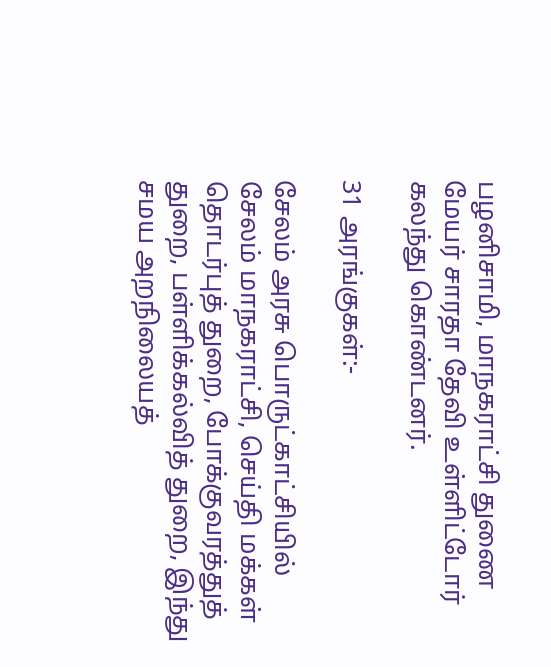பழனிசாமி, மாநகராட்சி துணை மேயர் சாரதா தேவி உள்ளிட்டோர் கலந்து கொண்டனர்.

31 அரங்குகள்:-

சேலம் அரசு பொருட்காட்சியில் சேலம் மாநகராட்சி, செய்தி மக்கள் தொடர்புத் துறை, போக்குவரத்துத் துறை, பள்ளிக்கல்வித் துறை, இந்து சமய அறநிலையத்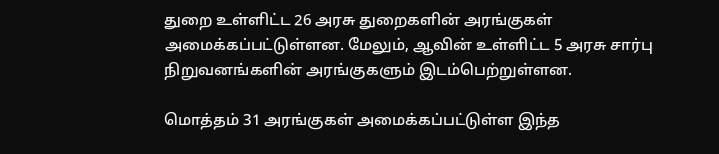துறை உள்ளிட்ட 26 அரசு துறைகளின் அரங்குகள் அமைக்கப்பட்டுள்ளன. மேலும், ஆவின் உள்ளிட்ட 5 அரசு சார்பு நிறுவனங்களின் அரங்குகளும் இடம்பெற்றுள்ளன.

மொத்தம் 31 அரங்குகள் அமைக்கப்பட்டுள்ள இந்த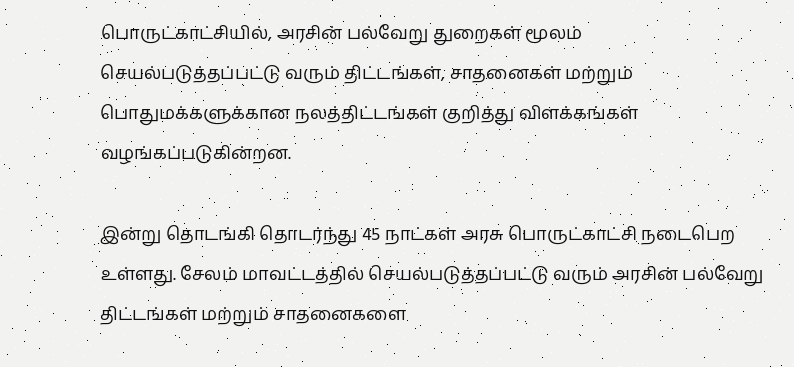பொருட்காட்சியில், அரசின் பல்வேறு துறைகள் மூலம் செயல்படுத்தப்பட்டு வரும் திட்டங்கள், சாதனைகள் மற்றும் பொதுமக்களுக்கான நலத்திட்டங்கள் குறித்து விளக்கங்கள் வழங்கப்படுகின்றன.

இன்று தொடங்கி தொடர்ந்து 45 நாட்கள் அரசு பொருட்காட்சி நடைபெற உள்ளது. சேலம் மாவட்டத்தில் செயல்படுத்தப்பட்டு வரும் அரசின் பல்வேறு திட்டங்கள் மற்றும் சாதனைகளை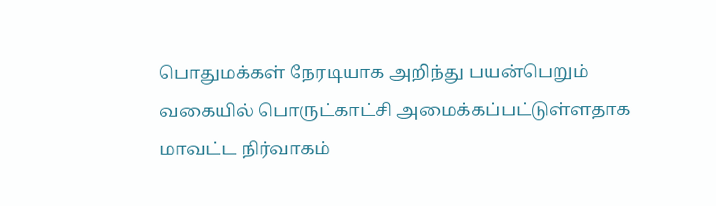பொதுமக்கள் நேரடியாக அறிந்து பயன்பெறும் வகையில் பொருட்காட்சி அமைக்கப்பட்டுள்ளதாக மாவட்ட நிர்வாகம்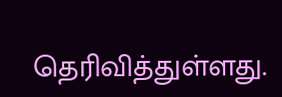தெரிவித்துள்ளது.